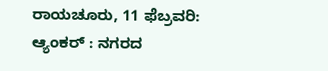ರಾಯಚೂರು, 11 ಫೆಬ್ರವರಿ:
ಆ್ಯಂಕರ್ : ನಗರದ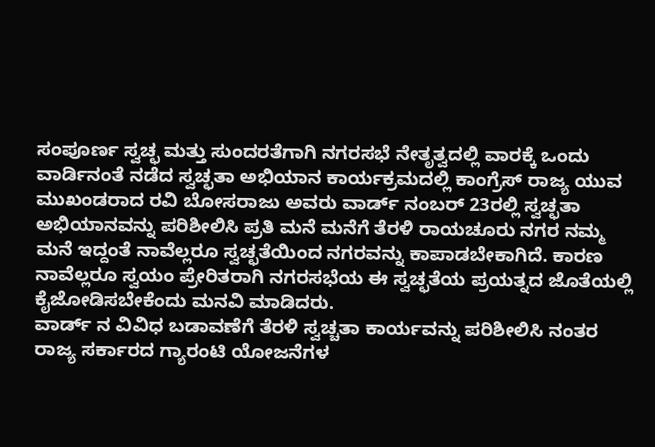ಸಂಪೂರ್ಣ ಸ್ವಚ್ಛ ಮತ್ತು ಸುಂದರತೆಗಾಗಿ ನಗರಸಭೆ ನೇತೃತ್ವದಲ್ಲಿ ವಾರಕ್ಕೆ ಒಂದು ವಾರ್ಡಿನಂತೆ ನಡೆದ ಸ್ವಚ್ಛತಾ ಅಭಿಯಾನ ಕಾರ್ಯಕ್ರಮದಲ್ಲಿ ಕಾಂಗ್ರೆಸ್ ರಾಜ್ಯ ಯುವ ಮುಖಂಡರಾದ ರವಿ ಬೋಸರಾಜು ಅವರು ವಾರ್ಡ್ ನಂಬರ್ 23ರಲ್ಲಿ ಸ್ವಚ್ಛತಾ ಅಭಿಯಾನವನ್ನು ಪರಿಶೀಲಿಸಿ ಪ್ರತಿ ಮನೆ ಮನೆಗೆ ತೆರಳಿ ರಾಯಚೂರು ನಗರ ನಮ್ಮ ಮನೆ ಇದ್ದಂತೆ ನಾವೆಲ್ಲರೂ ಸ್ವಚ್ಛತೆಯಿಂದ ನಗರವನ್ನು ಕಾಪಾಡಬೇಕಾಗಿದೆ. ಕಾರಣ ನಾವೆಲ್ಲರೂ ಸ್ವಯಂ ಪ್ರೇರಿತರಾಗಿ ನಗರಸಭೆಯ ಈ ಸ್ವಚ್ಛತೆಯ ಪ್ರಯತ್ನದ ಜೊತೆಯಲ್ಲಿ ಕೈಜೋಡಿಸಬೇಕೆಂದು ಮನವಿ ಮಾಡಿದರು.
ವಾರ್ಡ್ ನ ವಿವಿಧ ಬಡಾವಣೆಗೆ ತೆರಳಿ ಸ್ವಚ್ಚತಾ ಕಾರ್ಯವನ್ನು ಪರಿಶೀಲಿಸಿ ನಂತರ ರಾಜ್ಯ ಸರ್ಕಾರದ ಗ್ಯಾರಂಟಿ ಯೋಜನೆಗಳ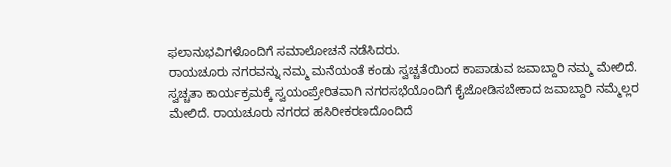ಫಲಾನುಭವಿಗಳೊಂದಿಗೆ ಸಮಾಲೋಚನೆ ನಡೆಸಿದರು.
ರಾಯಚೂರು ನಗರವನ್ನು ನಮ್ಮ ಮನೆಯಂತೆ ಕಂಡು ಸ್ವಚ್ಚತೆಯಿಂದ ಕಾಪಾಡುವ ಜವಾಬ್ದಾರಿ ನಮ್ಮ ಮೇಲಿದೆ. ಸ್ವಚ್ಚತಾ ಕಾರ್ಯಕ್ರಮಕ್ಕೆ ಸ್ವಯಂಪ್ರೇರಿತವಾಗಿ ನಗರಸಭೆಯೊಂದಿಗೆ ಕೈಜೋಡಿಸಬೇಕಾದ ಜವಾಬ್ದಾರಿ ನಮ್ಮೆಲ್ಲರ ಮೇಲಿದೆ. ರಾಯಚೂರು ನಗರದ ಹಸಿರೀಕರಣದೊಂದಿದೆ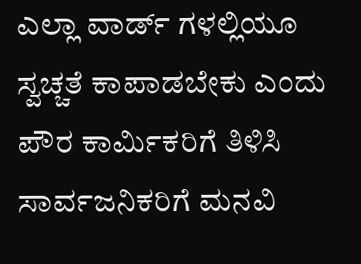ಎಲ್ಲಾ ವಾರ್ಡ್ ಗಳಲ್ಲಿಯೂ ಸ್ವಚ್ಚತೆ ಕಾಪಾಡಬೇಕು ಎಂದು ಪೌರ ಕಾರ್ಮಿಕರಿಗೆ ತಿಳಿಸಿ ಸಾರ್ವಜನಿಕರಿಗೆ ಮನವಿ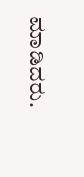ಮಾಡಿದರು.